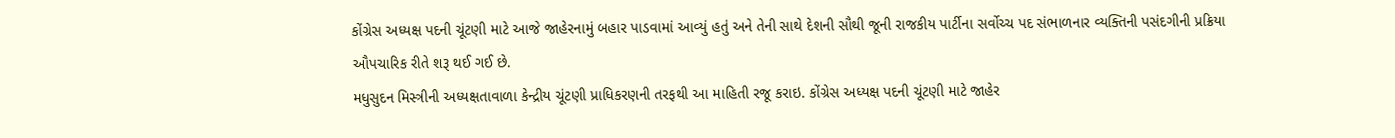કોંગ્રેસ અધ્યક્ષ પદની ચૂંટણી માટે આજે જાહેરનામું બહાર પાડવામાં આવ્યું હતું અને તેની સાથે દેશની સૌથી જૂની રાજકીય પાર્ટીના સર્વોચ્ચ પદ સંભાળનાર વ્યક્તિની પસંદગીની પ્રક્રિયા ઔપચારિક રીતે શરૂ થઈ ગઈ છે.
મધુસુદન મિસ્ત્રીની અધ્યક્ષતાવાળા કેન્દ્રીય ચૂંટણી પ્રાધિકરણની તરફથી આ માહિતી રજૂ કરાઇ. કોંગ્રેસ અધ્યક્ષ પદની ચૂંટણી માટે જાહેર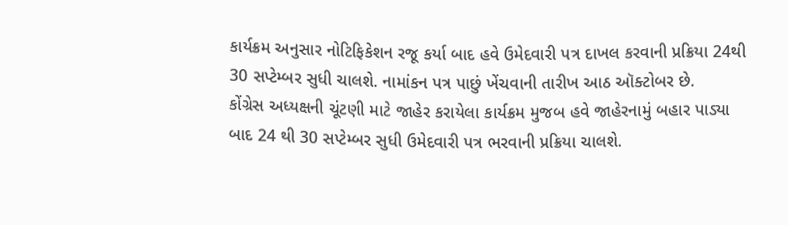કાર્યક્રમ અનુસાર નોટિફિકેશન રજૂ કર્યા બાદ હવે ઉમેદવારી પત્ર દાખલ કરવાની પ્રક્રિયા 24થી 30 સપ્ટેમ્બર સુધી ચાલશે. નામાંકન પત્ર પાછું ખેંચવાની તારીખ આઠ ઑક્ટોબર છે.
કોંગ્રેસ અધ્યક્ષની ચૂંટણી માટે જાહેર કરાયેલા કાર્યક્રમ મુજબ હવે જાહેરનામું બહાર પાડ્યા બાદ 24 થી 30 સપ્ટેમ્બર સુધી ઉમેદવારી પત્ર ભરવાની પ્રક્રિયા ચાલશે.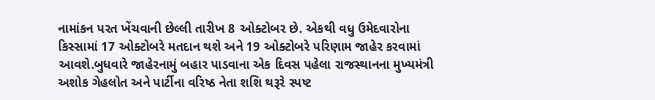નામાંકન પરત ખેંચવાની છેલ્લી તારીખ 8 ઓક્ટોબર છે. એકથી વધુ ઉમેદવારોના કિસ્સામાં 17 ઓક્ટોબરે મતદાન થશે અને 19 ઓક્ટોબરે પરિણામ જાહેર કરવામાં આવશે.બુધવારે જાહેરનામું બહાર પાડવાના એક દિવસ પહેલા રાજસ્થાનના મુખ્યમંત્રી અશોક ગેહલોત અને પાર્ટીના વરિષ્ઠ નેતા શશિ થરૂરે સ્પષ્ટ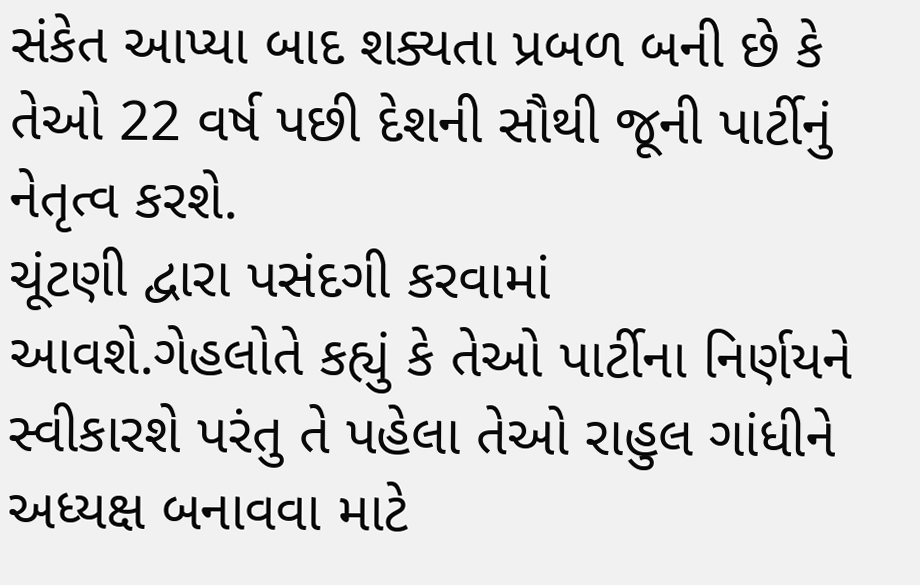સંકેત આપ્યા બાદ શક્યતા પ્રબળ બની છે કે તેઓ 22 વર્ષ પછી દેશની સૌથી જૂની પાર્ટીનું નેતૃત્વ કરશે.
ચૂંટણી દ્વારા પસંદગી કરવામાં આવશે.ગેહલોતે કહ્યું કે તેઓ પાર્ટીના નિર્ણયને સ્વીકારશે પરંતુ તે પહેલા તેઓ રાહુલ ગાંધીને અધ્યક્ષ બનાવવા માટે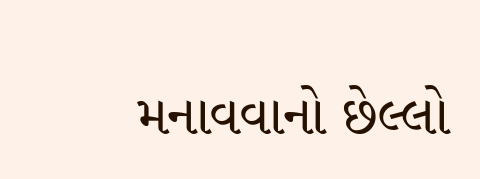મનાવવાનો છેલ્લો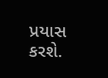પ્રયાસ કરશે.